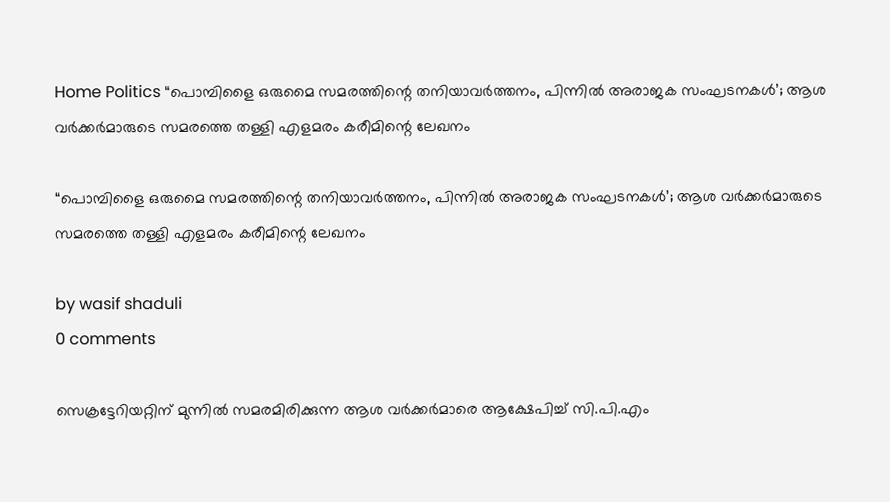Home Politics “പൊമ്പിളൈ ഒരുമൈ സമരത്തിന്റെ തനിയാവർത്തനം, പിന്നിൽ അരാജക സംഘടനകൾ’; ആശ വർക്കർമാരുടെ സമരത്തെ തള്ളി എളമരം കരീമിന്റെ ലേഖനം

“പൊമ്പിളൈ ഒരുമൈ സമരത്തിന്റെ തനിയാവർത്തനം, പിന്നിൽ അരാജക സംഘടനകൾ’; ആശ വർക്കർമാരുടെ സമരത്തെ തള്ളി എളമരം കരീമിന്റെ ലേഖനം

by wasif shaduli
0 comments

സെക്രട്ടേറിയറ്റിന് മുന്നിൽ സമരമിരിക്കുന്ന ആശ വർക്കർമാരെ ആക്ഷേപിച്ച് സി.പി.എം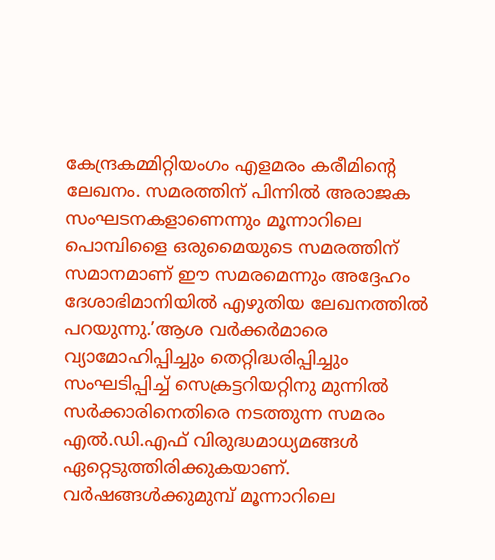കേന്ദ്രകമ്മിറ്റിയംഗം എളമരം കരീമിന്റെ ലേഖനം. സമരത്തിന് പിന്നിൽ അരാജക സംഘടനകളാണെന്നും മൂന്നാറിലെ പൊമ്പിളൈ ഒരുമൈയുടെ സമരത്തിന് സമാനമാണ് ഈ സമരമെന്നും അദ്ദേഹം ദേശാഭിമാനിയിൽ എഴുതിയ ലേഖനത്തിൽ പറയുന്നു.’ആശ വർക്കർമാരെ വ്യാമോഹിപ്പിച്ചും തെറ്റിദ്ധരിപ്പിച്ചും സംഘടിപ്പിച്ച് സെക്രട്ടറിയറ്റിനു മുന്നിൽ സർക്കാരിനെതിരെ നടത്തുന്ന സമരം എൽ.ഡി.എഫ് വിരുദ്ധമാധ്യമങ്ങൾ ഏറ്റെടുത്തിരിക്കുകയാണ്. വർഷങ്ങൾക്കുമുമ്പ് മൂന്നാറിലെ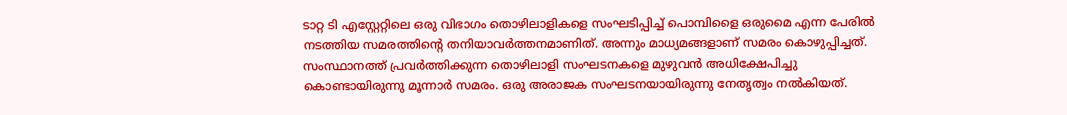ടാറ്റ ടി എസ്റ്റേറ്റിലെ ഒരു വിഭാഗം തൊഴിലാളികളെ സംഘടിപ്പിച്ച് പൊമ്പിളൈ ഒരുമൈ എന്ന പേരിൽ നടത്തിയ സമരത്തിന്റെ തനിയാവർത്തനമാണിത്. അന്നും മാധ്യമങ്ങളാണ് സമരം കൊഴുപ്പിച്ചത്. സംസ്ഥാനത്ത് പ്രവർത്തിക്കുന്ന തൊഴിലാളി സംഘടനകളെ മുഴുവൻ അധിക്ഷേപിച്ചു കൊണ്ടായിരുന്നു മൂന്നാർ സമരം. ഒരു അരാജക സംഘടനയായിരുന്നു നേതൃത്വം നൽകിയത്.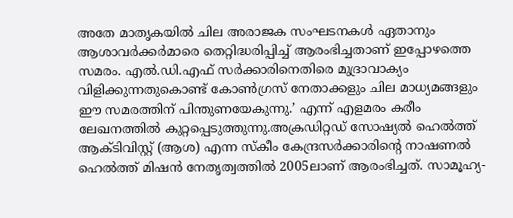അതേ മാതൃകയിൽ ചില അരാജക സംഘടനകൾ ഏതാനും ആശാവർക്കർമാരെ തെറ്റിദ്ധരിപ്പിച്ച് ആരംഭിച്ചതാണ് ഇപ്പോഴത്തെ സമരം. എൽ.ഡി.എഫ് സർക്കാരിനെതിരെ മുദ്രാവാക്യം വിളിക്കുന്നതുകൊണ്ട് കോൺഗ്രസ് നേതാക്കളും ചില മാധ്യമങ്ങളും ഈ സമരത്തിന് പിന്തുണയേകുന്നു.’ എന്ന് എളമരം കരീം ലേഖനത്തിൽ കുറ്റപ്പെടുത്തുന്നു.അക്രഡിറ്റഡ് സോഷ്യൽ ഹെൽത്ത് ആക്ടിവിസ്റ്റ് (ആശ) എന്ന സ്കീം കേന്ദ്രസർക്കാരിന്റെ നാഷണൽ ഹെൽത്ത് മിഷൻ നേതൃത്വത്തിൽ 2005ലാണ് ആരംഭിച്ചത്. സാമൂഹ്യ-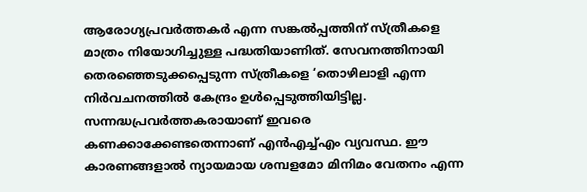ആരോഗ്യപ്രവർത്തകർ എന്ന സങ്കൽപ്പത്തിന് സ്ത്രീകളെ മാത്രം നിയോഗിച്ചുള്ള പദ്ധതിയാണിത്. സേവനത്തിനായി തെരഞ്ഞെടുക്കപ്പെടുന്ന സ്ത്രീകളെ ‘തൊഴിലാളി എന്ന നിർവചനത്തിൽ കേന്ദ്രം ഉൾപ്പെടുത്തിയിട്ടില്ല. സന്നദ്ധപ്രവർത്തകരായാണ് ഇവരെ കണക്കാക്കേണ്ടതെന്നാണ് എൻഎച്ച്എം വ്യവസ്ഥ. ഈ കാരണങ്ങളാൽ ന്യായമായ ശമ്പളമോ മിനിമം വേതനം എന്ന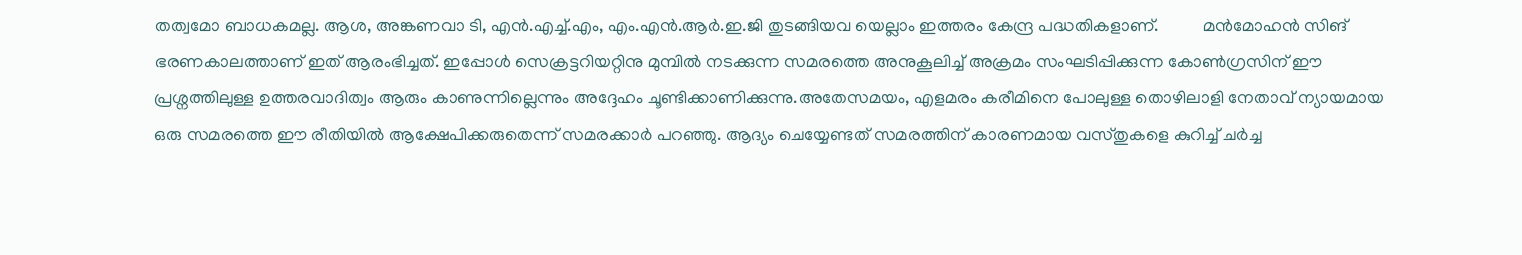തത്വമോ ബാധകമല്ല. ആശ, അങ്കണവാ ടി, എൻ.എച്ച്.എം, എം.എൻ.ആർ.ഇ.ജി തുടങ്ങിയവ യെല്ലാം ഇത്തരം കേന്ദ്ര പദ്ധതികളാണ്.          മൻമോഹൻ സിങ് ഭരണകാലത്താണ് ഇത് ആരംഭിച്ചത്. ഇപ്പോൾ സെക്രട്ടറിയറ്റിനു മുമ്പിൽ നടക്കുന്ന സമരത്തെ അനുകൂലിച്ച് അക്രമം സംഘടിപ്പിക്കുന്ന കോൺഗ്രസിന് ഈ പ്രശ്നത്തിലുള്ള ഉത്തരവാദിത്വം ആരും കാണുന്നില്ലെന്നും അദ്ദേഹം ചൂണ്ടിക്കാണിക്കുന്നു.അതേസമയം, എളമരം കരീമിനെ പോലുള്ള തൊഴിലാളി നേതാവ് ന്യായമായ ഒരു സമരത്തെ ഈ രീതിയിൽ ആക്ഷേപിക്കരുതെന്ന് സമരക്കാർ പറഞ്ഞു. ആദ്യം ചെയ്യേണ്ടത് സമരത്തിന് കാരണമായ വസ്തുകളെ കുറിച്ച് ചർച്ച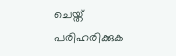ചെയ്ത് പരിഹരിക്കുക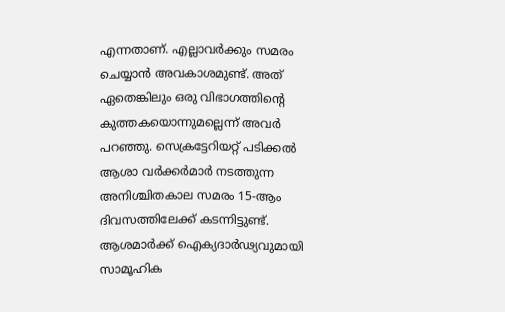എന്നതാണ്. എല്ലാവർക്കും സമരം ചെയ്യാൻ അവകാശമുണ്ട്. അത് ഏതെങ്കിലും ഒരു വിഭാഗത്തിന്റെ കുത്തകയൊന്നുമല്ലെന്ന് അവർ പറഞ്ഞു. സെക്രട്ടേറിയറ്റ് പടിക്കൽ ആശാ വർക്കർമാർ നടത്തുന്ന അനിശ്ചിതകാല സമരം 15-ആം ദിവസത്തിലേക്ക് കടന്നിട്ടുണ്ട്. ആശമാർക്ക് ഐക്യദാർഢ്യവുമായി സാമൂഹിക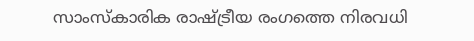സാംസ്കാരിക രാഷ്ട്രീയ രംഗത്തെ നിരവധി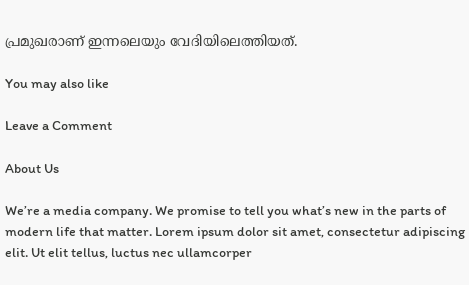പ്രമുഖരാണ് ഇന്നലെയും വേദിയിലെത്തിയത്.

You may also like

Leave a Comment

About Us

We’re a media company. We promise to tell you what’s new in the parts of modern life that matter. Lorem ipsum dolor sit amet, consectetur adipiscing elit. Ut elit tellus, luctus nec ullamcorper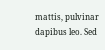mattis, pulvinar dapibus leo. Sed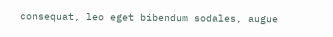consequat, leo eget bibendum sodales, augue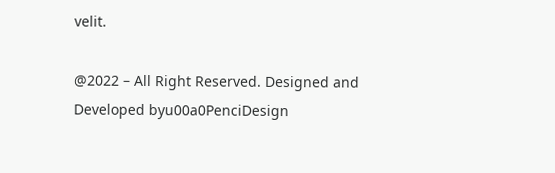velit.

@2022 – All Right Reserved. Designed and Developed byu00a0PenciDesign